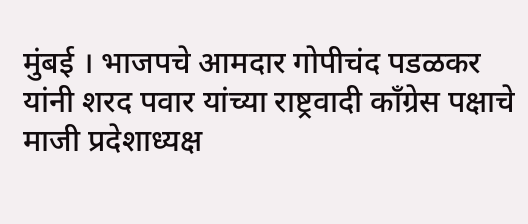मुंबई । भाजपचे आमदार गोपीचंद पडळकर यांनी शरद पवार यांच्या राष्ट्रवादी काँग्रेस पक्षाचे माजी प्रदेशाध्यक्ष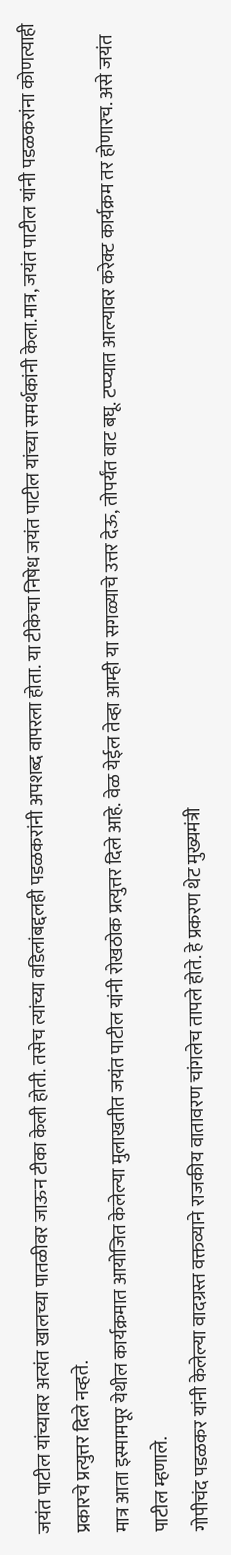जयंत पाटील यांच्यावर अत्यंत खालच्या पातळीवर जाऊन टीका केली होती. तसेच त्यांच्या वडिलांबद्दलही पडळकरांनी अपशब्द वापरला होता. या टीकेचा निषेध जयंत पाटील यांच्या समर्थकांनी केला.मात्र, जयंत पाटील यांनी पडळकरांना कोणत्याही प्रकारचे प्रत्युत्तर दिले नव्हते.
मात्र आता इस्मामपूर येथील कार्यक्रमात आयोजित केलेल्या मुलाखतीत जयंत पाटील यांनी रोखठोक प्रत्युत्तर दिले आहे. वेळ येईल तेव्हा आम्ही या सगळ्याचे उत्तर देऊ, तोपर्यंत वाट बघू. टप्प्यात आल्यावर करेक्ट कार्यक्रम तर होणारच. असे जयंत पाटील म्हणाले.
गोपीचंद पडळकर यांनी केलेल्या वादग्रस्त वक्तव्याने राजकीय वातावरण चांगलेच तापले होते. हे प्रकरण थेट मुख्यमंत्री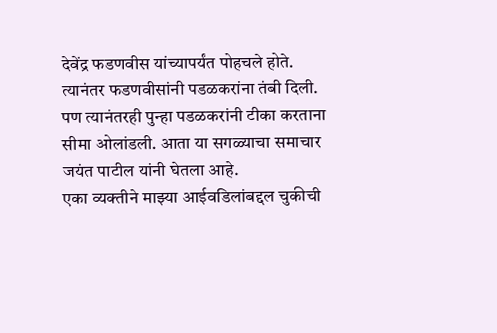देवेंद्र फडणवीस यांच्यापर्यंत पोहचले होते. त्यानंतर फडणवीसांनी पडळकरांना तंबी दिली. पण त्यानंतरही पुन्हा पडळकरांनी टीका करताना सीमा ओलांडली. आता या सगळ्याचा समाचार जयंत पाटील यांनी घेतला आहे.
एका व्यक्तीने माझ्या आईवडिलांबद्दल चुकीची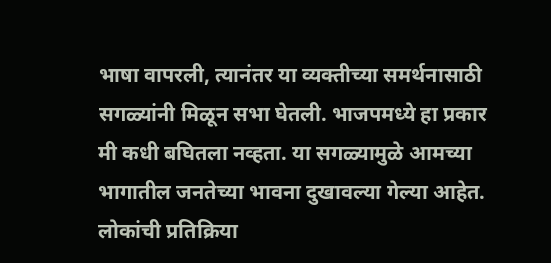भाषा वापरली, त्यानंतर या व्यक्तीच्या समर्थनासाठी सगळ्यांनी मिळून सभा घेतली. भाजपमध्ये हा प्रकार मी कधी बघितला नव्हता. या सगळ्यामुळे आमच्या भागातील जनतेच्या भावना दुखावल्या गेल्या आहेत. लोकांची प्रतिक्रिया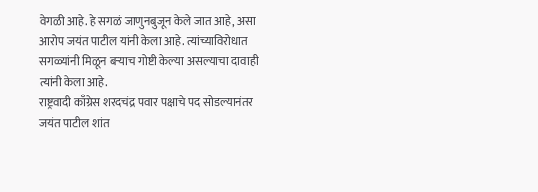वेगळी आहे. हे सगळं जाणुनबुजून केले जात आहे, असा आरोप जयंत पाटील यांनी केला आहे. त्यांच्याविरोधात सगळ्यांनी मिळून बऱ्याच गोष्टी केल्या असल्याचा दावाही त्यांनी केला आहे.
राष्ट्रवादी काँग्रेस शरदचंद्र पवार पक्षाचे पद सोडल्यानंतर जयंत पाटील शांत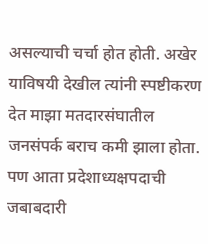असल्याची चर्चा होत होती. अखेर याविषयी देखील त्यांनी स्पष्टीकरण देत माझा मतदारसंघातील जनसंपर्क बराच कमी झाला होता. पण आता प्रदेशाध्यक्षपदाची जबाबदारी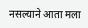नसल्याने आता मला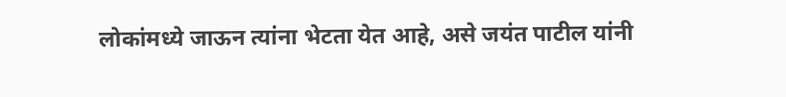लोकांमध्ये जाऊन त्यांना भेटता येत आहे, असे जयंत पाटील यांनी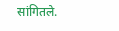सांगितले.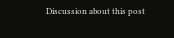Discussion about this post